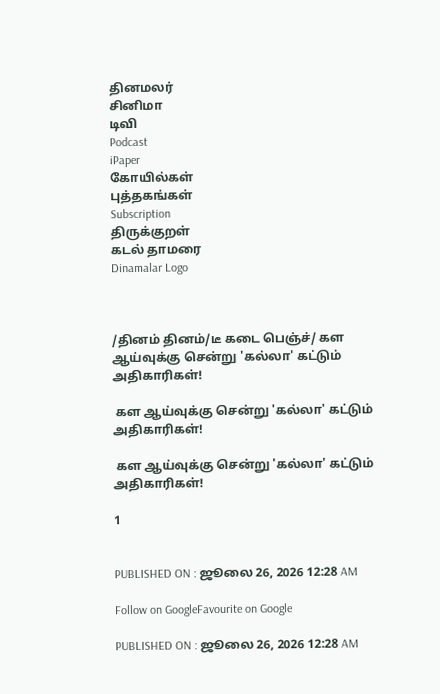தினமலர்
சினிமா
டிவி
Podcast
iPaper
கோயில்கள்
புத்தகங்கள்
Subscription
திருக்குறள்
கடல் தாமரை
Dinamalar Logo



/தினம் தினம்/டீ கடை பெஞ்ச்/ கள ஆய்வுக்கு சென்று 'கல்லா' கட்டும் அதிகாரிகள்!

 கள ஆய்வுக்கு சென்று 'கல்லா' கட்டும் அதிகாரிகள்!

 கள ஆய்வுக்கு சென்று 'கல்லா' கட்டும் அதிகாரிகள்!

1


PUBLISHED ON : ஜூலை 26, 2026 12:28 AM

Follow on GoogleFavourite on Google

PUBLISHED ON : ஜூலை 26, 2026 12:28 AM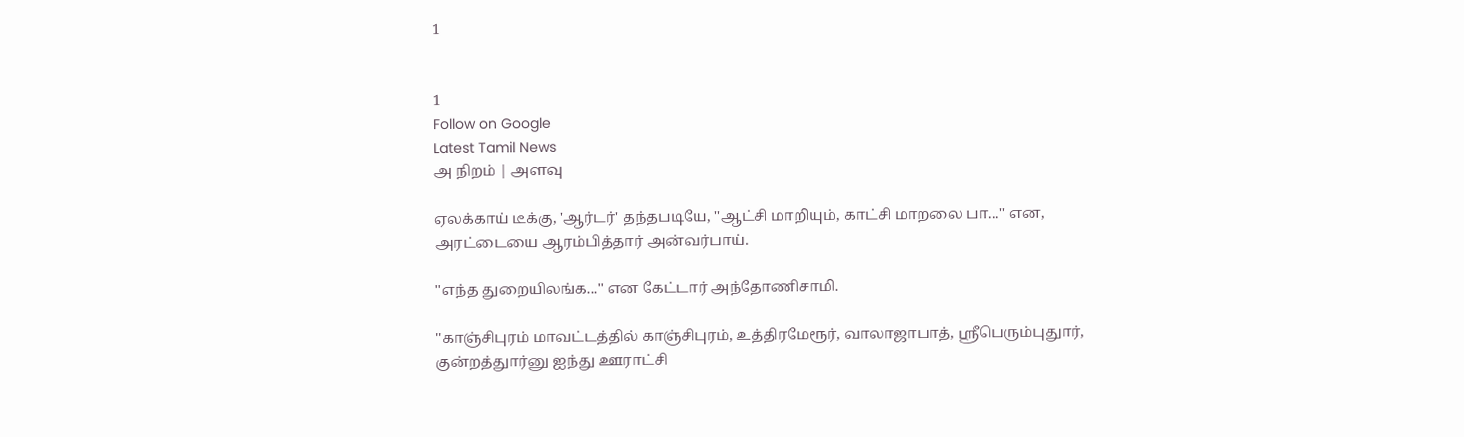1


1
Follow on Google
Latest Tamil News
அ நிறம் | அளவு

ஏலக்காய் டீக்கு, 'ஆர்டர்' தந்தபடியே, ''ஆட்சி மாறியும், காட்சி மாறலை பா...'' என, அரட்டையை ஆரம்பித்தார் அன்வர்பாய்.

''எந்த துறையிலங்க...'' என கேட்டார் அந்தோணிசாமி.

''காஞ்சிபுரம் மாவட்டத்தில் காஞ்சிபுரம், உத்திரமேரூர், வாலாஜாபாத், ஸ்ரீபெரும்புதுார், குன்றத்துார்னு ஐந்து ஊராட்சி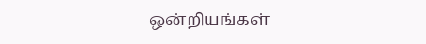ஒன்றியங்கள்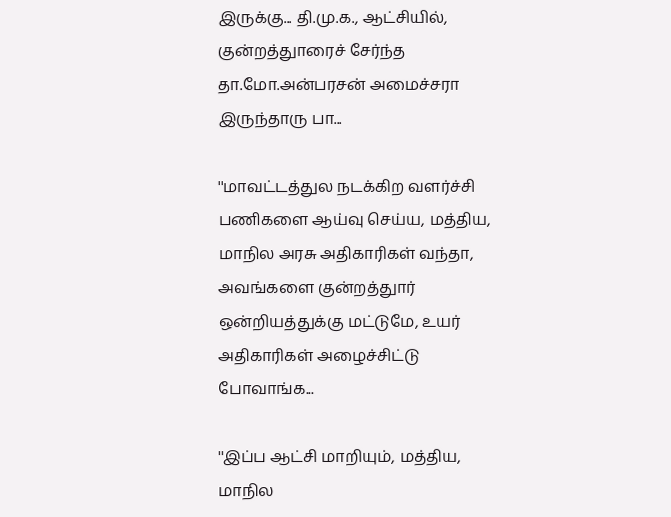இருக்கு... தி.மு.க., ஆட்சியில், குன்றத்துாரைச் சேர்ந்த தா.மோ.அன்பரசன் அமைச்சரா இருந்தாரு பா...

''மாவட்டத்துல நடக்கிற வளர்ச்சி பணிகளை ஆய்வு செய்ய, மத்திய, மாநில அரசு அதிகாரிகள் வந்தா, அவங்களை குன்றத்துார் ஒன்றியத்துக்கு மட்டுமே, உயர் அதிகாரிகள் அழைச்சிட்டு போவாங்க...

''இப்ப ஆட்சி மாறியும், மத்திய, மாநில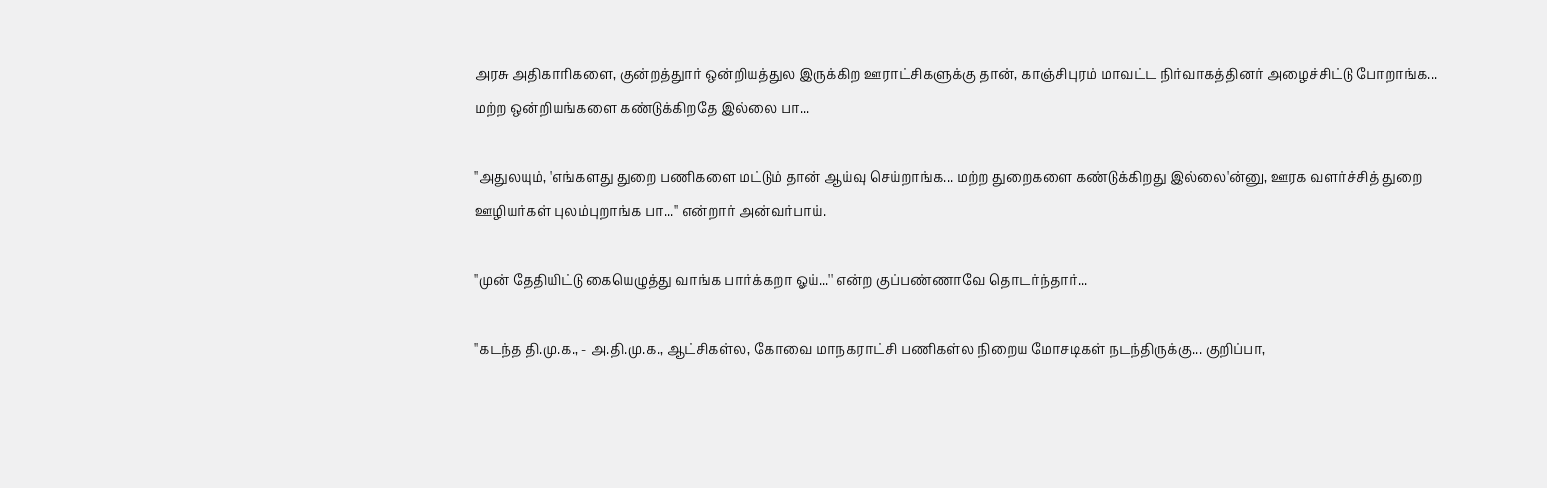அரசு அதிகாரிகளை, குன்றத்துார் ஒன்றியத்துல இருக்கிற ஊராட்சிகளுக்கு தான், காஞ்சிபுரம் மாவட்ட நிர்வாகத்தினர் அழைச்சிட்டு போறாங்க... மற்ற ஒன்றியங்களை கண்டுக்கிறதே இல்லை பா...

''அதுலயும், 'எங்களது துறை பணிகளை மட்டும் தான் ஆய்வு செய்றாங்க... மற்ற துறைகளை கண்டுக்கிறது இல்லை'ன்னு, ஊரக வளர்ச்சித் துறை ஊழியர்கள் புலம்புறாங்க பா...'' என்றார் அன்வர்பாய்.

''முன் தேதியிட்டு கையெழுத்து வாங்க பார்க்கறா ஓய்...'' என்ற குப்பண்ணாவே தொடர்ந்தார்...

''கடந்த தி.மு.க., - அ.தி.மு.க., ஆட்சிகள்ல, கோவை மாநகராட்சி பணிகள்ல நிறைய மோசடிகள் நடந்திருக்கு... குறிப்பா,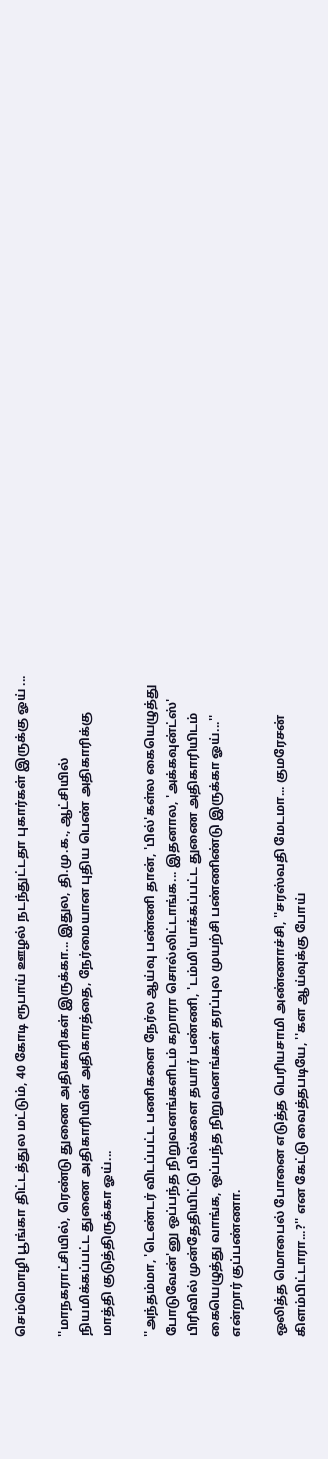செம்மொழி பூங்கா திட்டத்துல மட்டும், 40 கோடி ரூபாய் ஊழல் நடந்துட்டதா புகார்கள் இருக்கு ஓய் ...

''மாநகராட்சியில், ரெண்டு துணை அதிகாரிகள் இருக்கா... இதுல, தி.மு.க., ஆட்சியில் நியமிக்கப்பட்ட துணை அதிகாரியின் அதிகாரத்தை, நேர்மையான புதிய பெண் அதிகாரிக்கு மாத்தி குடுத்திருக்கா ஓய்...

''அந்தம்மா, 'டெண்டர் விடப்பட்ட பணிகளை நேர்ல ஆய்வு பண்ணி தான், 'பில்'கள்ல கையெழுத்து போடுவேன்'னு ஒப்பந்த நிறுவனங்களிடம் கறாரா சொல்லிட்டாங்க... இதனால, 'அக்கவுன்ட்ஸ்' பிரிவில் முன்தேதியிட்டு பில்களை தயார் பண்ணி, 'டம்மி'யாக்கப்பட்ட துணை அதிகாரியிடம் கையெழுத்து வாங்க, ஒப்பந்த நிறுவனங்கள் தரப்புல முயற்சி பண்ணிண்டு இருக்கா ஓய்...'' என்றார் குப்பண்ணா.

ஒலித்த மொபைல் போனை எடுத்த பெரியசாமி அண்ணாச்சி, ''சரஸ்வதி மேடமா... குமரேசன் கிளம்பிட்டாரா...?'' என கேட்டு வைத்தபடியே, ''கள ஆய்வுக்கு போய்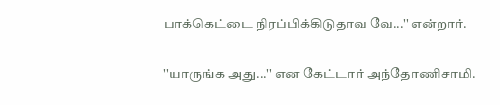பாக்கெட்டை நிரப்பிக்கிடுதாவ வே...'' என்றார்.

''யாருங்க அது...'' என கேட்டார் அந்தோணிசாமி.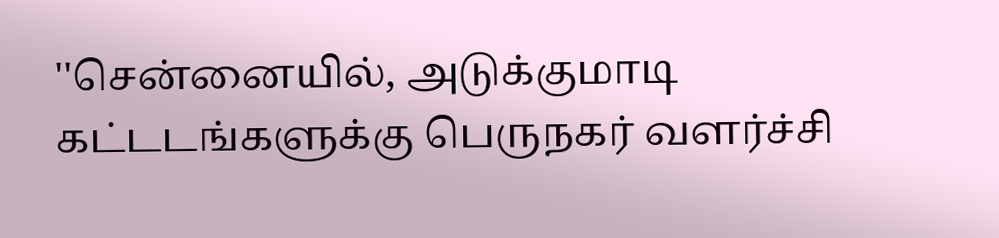''சென்னையில், அடுக்குமாடி கட்டடங்களுக்கு பெருநகர் வளர்ச்சி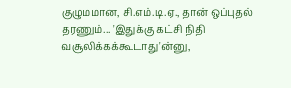குழுமமான, சி.எம்.டி.ஏ., தான் ஒப்புதல் தரணும்... 'இதுக்கு கட்சி நிதி வசூலிக்கக்கூடாது'ன்னு,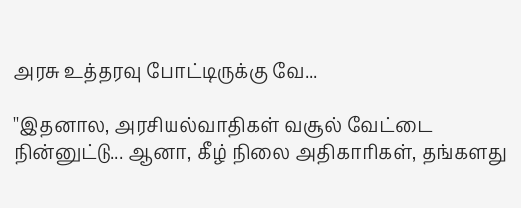அரசு உத்தரவு போட்டிருக்கு வே...

''இதனால, அரசியல்வாதிகள் வசூல் வேட்டை நின்னுட்டு... ஆனா, கீழ் நிலை அதிகாரிகள், தங்களது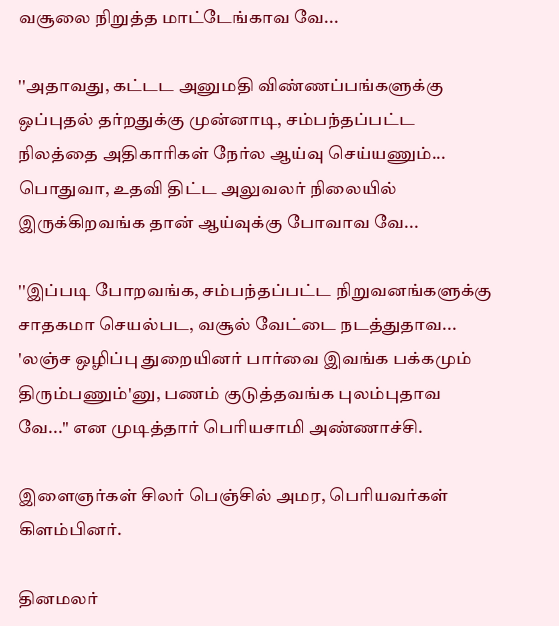வசூலை நிறுத்த மாட்டேங்காவ வே...

''அதாவது, கட்டட அனுமதி விண்ணப்பங்களுக்கு ஒப்புதல் தர்றதுக்கு முன்னாடி, சம்பந்தப்பட்ட நிலத்தை அதிகாரிகள் நேர்ல ஆய்வு செய்யணும்... பொதுவா, உதவி திட்ட அலுவலர் நிலையில் இருக்கிறவங்க தான் ஆய்வுக்கு போவாவ வே...

''இப்படி போறவங்க, சம்பந்தப்பட்ட நிறுவனங்களுக்கு சாதகமா செயல்பட, வசூல் வேட்டை நடத்துதாவ... 'லஞ்ச ஒழிப்பு துறையினர் பார்வை இவங்க பக்கமும் திரும்பணும்'னு, பணம் குடுத்தவங்க புலம்புதாவ வே...'' என முடித்தார் பெரியசாமி அண்ணாச்சி.

இளைஞர்கள் சிலர் பெஞ்சில் அமர, பெரியவர்கள் கிளம்பினர்.

தினமலர்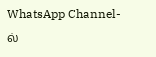WhatsApp Channel-ல்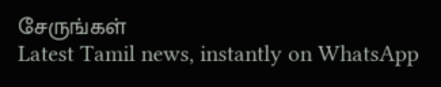சேருங்கள்
Latest Tamil news, instantly on WhatsApp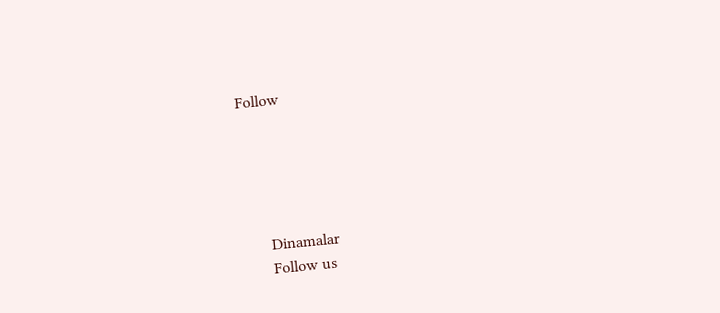Follow





      Dinamalar
      Follow us